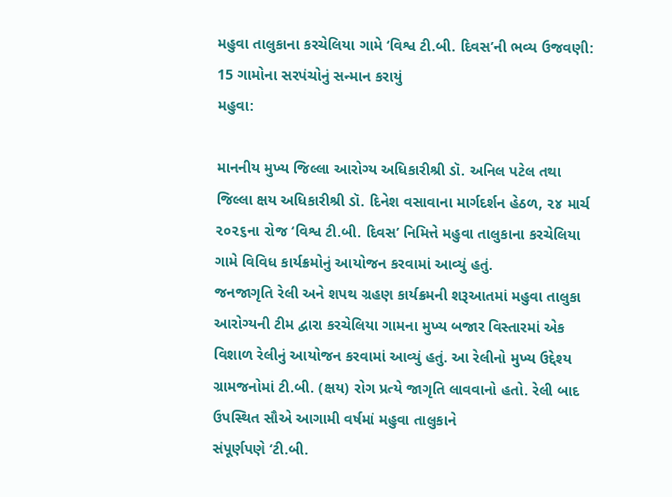મહુવા તાલુકાના કરચેલિયા ગામે ‘વિશ્વ ટી.બી. દિવસ’ની ભવ્ય ઉજવણી: 15 ગામોના સરપંચોનું સન્માન કરાયું
મહુવા:

માનનીય મુખ્ય જિલ્લા આરોગ્ય અધિકારીશ્રી ડૉ. અનિલ પટેલ તથા જિલ્લા ક્ષય અધિકારીશ્રી ડૉ. દિનેશ વસાવાના માર્ગદર્શન હેઠળ, ૨૪ માર્ચ ૨૦૨૬ના રોજ ‘વિશ્વ ટી.બી. દિવસ’ નિમિત્તે મહુવા તાલુકાના કરચેલિયા ગામે વિવિધ કાર્યક્રમોનું આયોજન કરવામાં આવ્યું હતું.
જનજાગૃતિ રેલી અને શપથ ગ્રહણ કાર્યક્રમની શરૂઆતમાં મહુવા તાલુકા આરોગ્યની ટીમ દ્વારા કરચેલિયા ગામના મુખ્ય બજાર વિસ્તારમાં એક વિશાળ રેલીનું આયોજન કરવામાં આવ્યું હતું. આ રેલીનો મુખ્ય ઉદ્દેશ્ય ગ્રામજનોમાં ટી.બી. (ક્ષય) રોગ પ્રત્યે જાગૃતિ લાવવાનો હતો. રેલી બાદ ઉપસ્થિત સૌએ આગામી વર્ષમાં મહુવા તાલુકાને
સંપૂર્ણપણે ‘ટી.બી.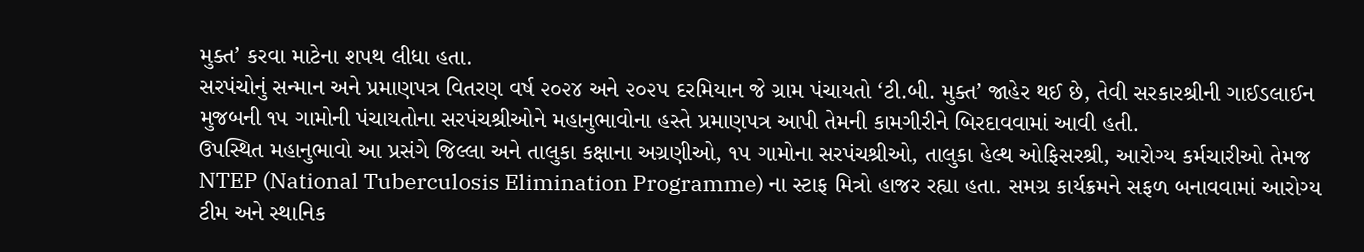મુક્ત’ કરવા માટેના શપથ લીધા હતા.
સરપંચોનું સન્માન અને પ્રમાણપત્ર વિતરણ વર્ષ ૨૦૨૪ અને ૨૦૨૫ દરમિયાન જે ગ્રામ પંચાયતો ‘ટી.બી. મુક્ત’ જાહેર થઈ છે, તેવી સરકારશ્રીની ગાઈડલાઈન મુજબની ૧૫ ગામોની પંચાયતોના સરપંચશ્રીઓને મહાનુભાવોના હસ્તે પ્રમાણપત્ર આપી તેમની કામગીરીને બિરદાવવામાં આવી હતી.
ઉપસ્થિત મહાનુભાવો આ પ્રસંગે જિલ્લા અને તાલુકા કક્ષાના અગ્રણીઓ, ૧૫ ગામોના સરપંચશ્રીઓ, તાલુકા હેલ્થ ઓફિસરશ્રી, આરોગ્ય કર્મચારીઓ તેમજ NTEP (National Tuberculosis Elimination Programme) ના સ્ટાફ મિત્રો હાજર રહ્યા હતા. સમગ્ર કાર્યક્રમને સફળ બનાવવામાં આરોગ્ય ટીમ અને સ્થાનિક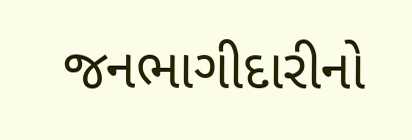જનભાગીદારીનો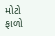મોટો ફાળો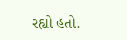રહ્યો હતો.